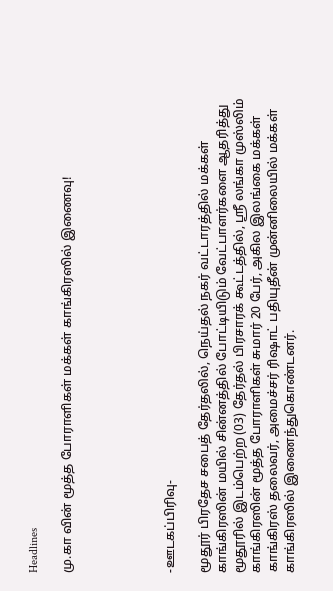Headlines

மு.கா வின் மூத்த போராளிகள் மக்கள் காங்கிரஸில் இணைவு!





-ஊடகப்பிரிவு-

மூதூர் பிரதேச சபைத் தேர்தலில், நெய்தல் நகர் வட்டாரத்தில் மக்கள் காங்கிரஸின் மயில் சின்னத்தில் போட்டியிடும் வேட்பாளர்களை ஆதரித்து மூதூரில் இடம்பெற்ற (03) தேர்தல் பிரசாரக் கூட்டத்தில், ஸ்ரீ லங்கா முஸ்லிம் காங்கிரஸின் மூத்த போராளிகள் சுமார் 20 பேர், அகில இலங்கை மக்கள் காங்கிரஸ் தலைவர், அமைச்சர் ரிஷாட் பதியுதீன் முன்னிலையில் மக்கள் காங்கிரஸில் இணைந்துகொண்டனர்.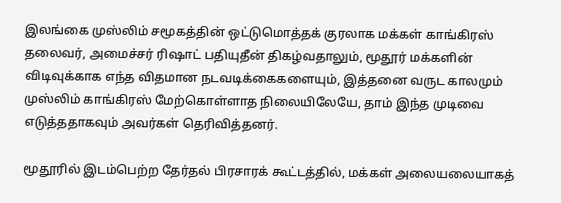இலங்கை முஸ்லிம் சமூகத்தின் ஒட்டுமொத்தக் குரலாக மக்கள் காங்கிரஸ் தலைவர், அமைச்சர் ரிஷாட் பதியுதீன் திகழ்வதாலும், மூதூர் மக்களின் விடிவுக்காக எந்த விதமான நடவடிக்கைகளையும், இத்தனை வருட காலமும் முஸ்லிம் காங்கிரஸ் மேற்கொள்ளாத நிலையிலேயே, தாம் இந்த முடிவை எடுத்ததாகவும் அவர்கள் தெரிவித்தனர்.

மூதூரில் இடம்பெற்ற தேர்தல் பிரசாரக் கூட்டத்தில், மக்கள் அலையலையாகத்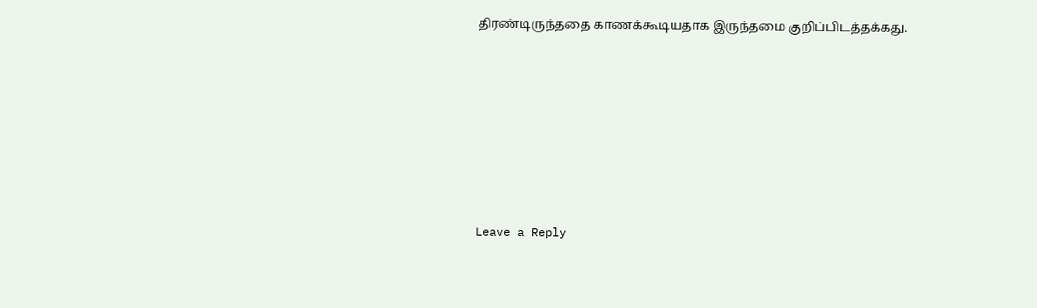திரண்டிருந்ததை காணக்கூடியதாக இருந்தமை குறிப்பிடத்தக்கது.









Leave a Reply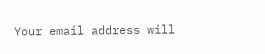Your email address will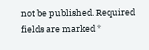not be published. Required fields are marked *